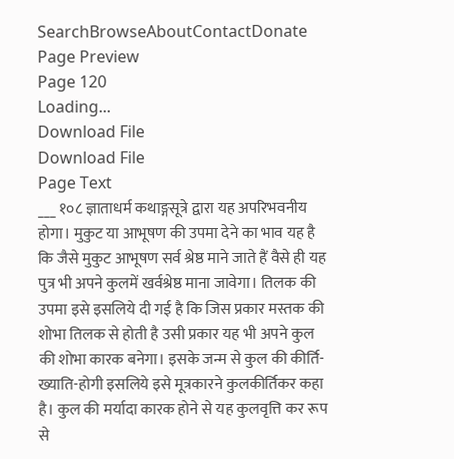SearchBrowseAboutContactDonate
Page Preview
Page 120
Loading...
Download File
Download File
Page Text
___ १०८ ज्ञाताधर्म कथाङ्गसूत्रे द्वारा यह अपरिभवनीय होगा। मुकुट या आभूषण की उपमा देने का भाव यह है कि जैसे मुकुट आभूषण सर्व श्रेष्ठ माने जाते हैं वैसे ही यह पुत्र भी अपने कुलमें खर्वश्रेष्ठ माना जावेगा। तिलक की उपमा इसे इसलिये दी गई है कि जिस प्रकार मस्तक की शोभा तिलक से होती है उसी प्रकार यह भी अपने कुल की शोभा कारक बनेगा। इसके जन्म से कुल की कीर्ति-ख्याति-होगी इसलिये इसे मूत्रकारने कुलकीर्तिकर कहा है। कुल की मर्यादा कारक होने से यह कुलवृत्ति कर रूप से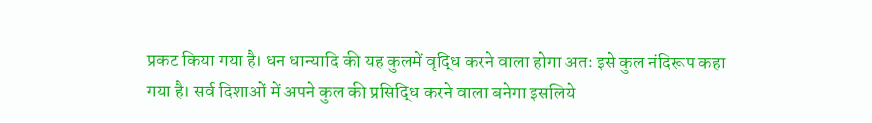प्रकट किया गया है। धन धान्यादि की यह कुलमें वृद्धि करने वाला होगा अतः इसे कुल नंदिरूप कहा गया है। सर्व दिशाओं में अपने कुल की प्रसिद्धि करने वाला बनेगा इसलिये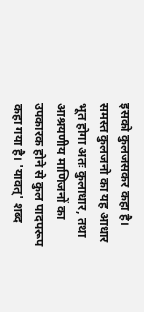इसको कुलजसकर कहा है। समस्त कुलजनो का यह आधार भूत होगा अतः कुलाधार, तथा आश्रयणीय माणिजनों का उपकारक होने से कुल पादपरूप कहा गया है। 'यावत्' शब्द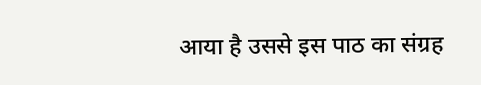आया है उससे इस पाठ का संग्रह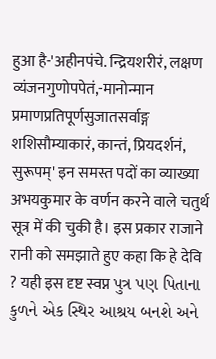हुआ है-'अहीनपंचे. न्द्रियशरीरं, लक्षण व्यंजनगुणोपपेतं,-मानोन्मान प्रमाणप्रतिपूर्णसुजातसर्वाङ्ग शशिसौम्याकारं, कान्तं, प्रियदर्शनं, सुरूपम्' इन समस्त पदों का व्याख्या अभयकुमार के वर्णन करने वाले चतुर्थ सूत्र में की चुकी है। इस प्रकार राजाने रानी को समझाते हुए कहा कि हे देवि ? यही इस दृष्ट स्वप्न પુત્ર પણ પિતાના કુળને એક સ્થિર આશ્રય બનશે અને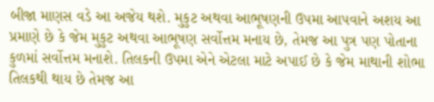બીજા માણસ વડે આ અજેય થશે. મુકુટ અથવા આભૂષણની ઉપમા આપવાને અશય આ પ્રમાણે છે કે જેમ મુકુટ અથવા આભૂષણ સર્વોત્તમ મનાય છે, તેમજ આ પુત્ર પણ પોતાના કુળમાં સર્વોત્તમ મનાશે. તિલકની ઉપમા એને એટલા માટે અપાઈ છે કે જેમ માથાની શોભા તિલકથી થાય છે તેમજ આ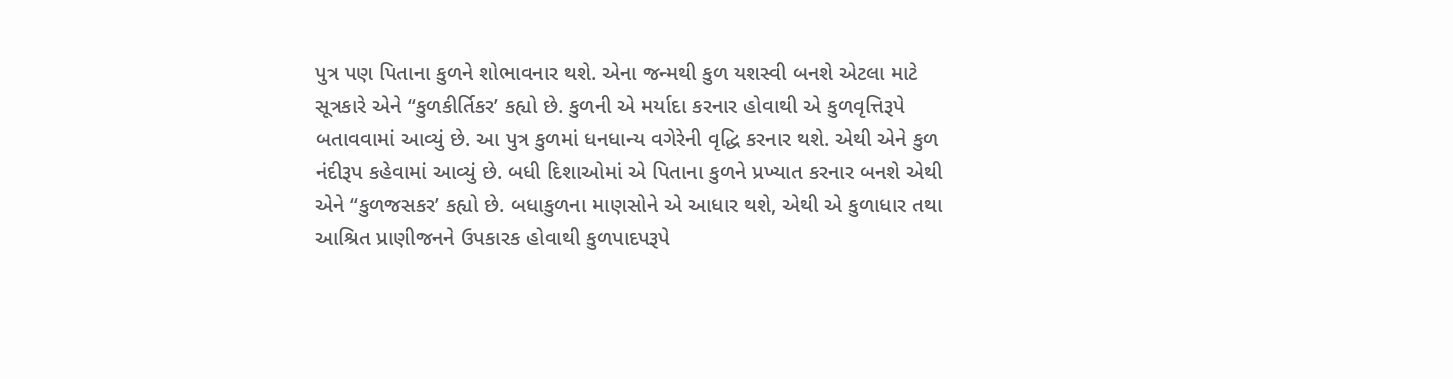પુત્ર પણ પિતાના કુળને શોભાવનાર થશે. એના જન્મથી કુળ યશસ્વી બનશે એટલા માટે સૂત્રકારે એને “કુળકીર્તિકર’ કહ્યો છે. કુળની એ મર્યાદા કરનાર હોવાથી એ કુળવૃત્તિરૂપે બતાવવામાં આવ્યું છે. આ પુત્ર કુળમાં ધનધાન્ય વગેરેની વૃદ્ધિ કરનાર થશે. એથી એને કુળ નંદીરૂપ કહેવામાં આવ્યું છે. બધી દિશાઓમાં એ પિતાના કુળને પ્રખ્યાત કરનાર બનશે એથી એને “કુળજસકર’ કહ્યો છે. બધાકુળના માણસોને એ આધાર થશે, એથી એ કુળાધાર તથા આશ્રિત પ્રાણીજનને ઉપકારક હોવાથી કુળપાદપરૂપે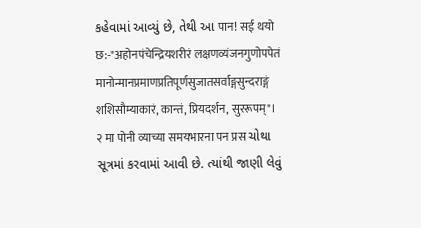કહેવામાં આવ્યું છે, તેથી આ पान! सई थयो छ:-"अहोनपंचेन्द्रियशरीरं लक्षणव्यंजनगुणोपपेतं मानोन्मानप्रमाणप्रतिपूर्णसुजातसर्वाङ्गसुन्दराङ्गं शशिसौम्याकारं, कान्तं, प्रियदर्शन, सुररूपम्"। २ मा पोनी व्याच्या समयभारना पन प्रस ચોથા સૂત્રમાં કરવામાં આવી છે. ત્યાંથી જાણી લેવું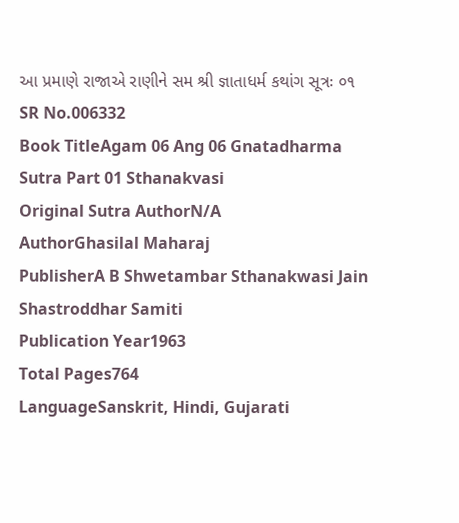આ પ્રમાણે રાજાએ રાણીને સમ શ્રી જ્ઞાતાધર્મ કથાંગ સૂત્રઃ ૦૧
SR No.006332
Book TitleAgam 06 Ang 06 Gnatadharma Sutra Part 01 Sthanakvasi
Original Sutra AuthorN/A
AuthorGhasilal Maharaj
PublisherA B Shwetambar Sthanakwasi Jain Shastroddhar Samiti
Publication Year1963
Total Pages764
LanguageSanskrit, Hindi, Gujarati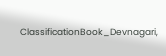ClassificationBook_Devnagari,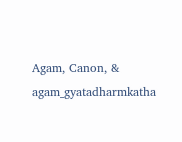Agam, Canon, & agam_gyatadharmkatha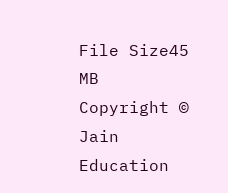File Size45 MB
Copyright © Jain Education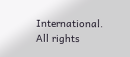International. All rights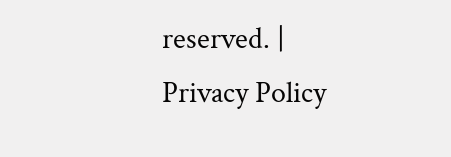reserved. | Privacy Policy